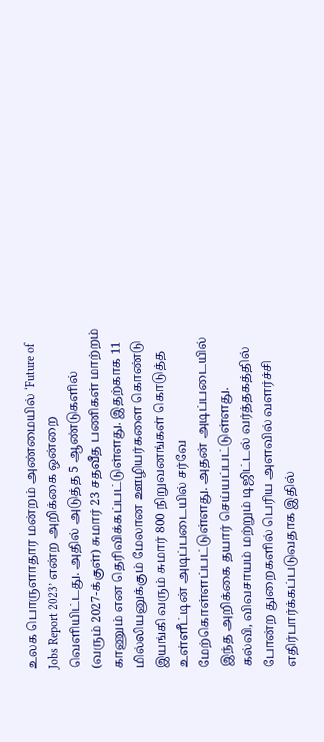உலக பொருளாதார மன்றம் அண்மையில் ‘Future of Jobs Report 2023’ என்ற அறிக்கை ஒன்றை வெளியிட்டது. அதில் அடுத்த 5 ஆண்டுகளில் (வரும் 2027-க்குள்) சுமார் 23 சதவீத பணிகள் மாற்றம் காணும் என தெரிவிக்கப்பட்டுள்ளது. இதற்காக 11 மில்லியனுக்கும் மேலான ஊழியர்களை கொண்டு இயங்கி வரும் சுமார் 800 நிறுவனங்கள் கொடுத்த உள்ளீட்டின் அடிப்படையில் சர்வே மேற்கொள்ளப்பட்டுள்ளது. அதன் அடிப்படையில் இந்த அறிக்கை தயார் செய்யப்பட்டுள்ளது.
கல்வி, விவசாயம் மற்றும் டிஜிட்டல் வர்த்தகத்தில் போன்ற துறைகளில் பெரிய அளவில் வளர்ச்சி எதிர்பார்க்கப்படுவதாக இதில்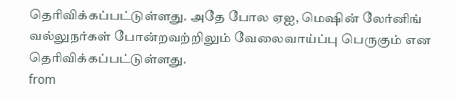தெரிவிக்கப்பட்டுள்ளது. அதே போல ஏஐ, மெஷின் லேர்னிங் வல்லுநர்கள் போன்றவற்றிலும் வேலைவாய்ப்பு பெருகும் என தெரிவிக்கப்பட்டுள்ளது.
from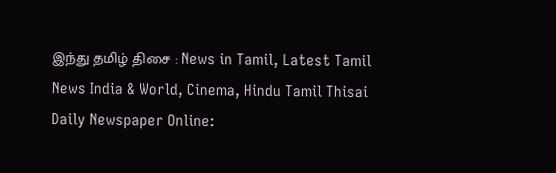இந்து தமிழ் திசை : News in Tamil, Latest Tamil News India & World, Cinema, Hindu Tamil Thisai Daily Newspaper Online: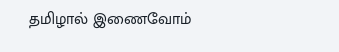தமிழால் இணைவோம்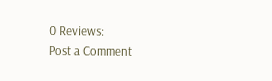0 Reviews:
Post a Comment